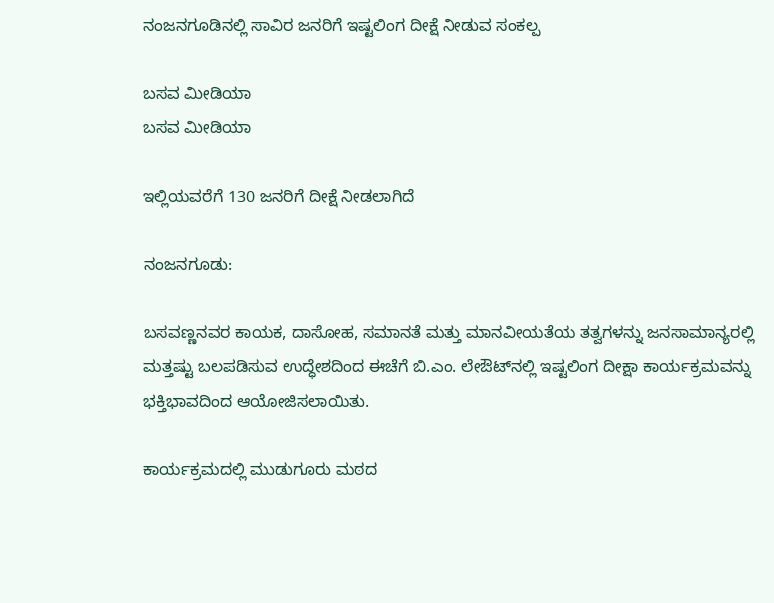ನಂಜನಗೂಡಿನಲ್ಲಿ ಸಾವಿರ ಜನರಿಗೆ ಇಷ್ಟಲಿಂಗ ದೀಕ್ಷೆ ನೀಡುವ ಸಂಕಲ್ಪ

ಬಸವ ಮೀಡಿಯಾ
ಬಸವ ಮೀಡಿಯಾ

ಇಲ್ಲಿಯವರೆಗೆ 130 ಜನರಿಗೆ ದೀಕ್ಷೆ ನೀಡಲಾಗಿದೆ

ನಂಜನಗೂಡು:

ಬಸವಣ್ಣನವರ ಕಾಯಕ, ದಾಸೋಹ, ಸಮಾನತೆ ಮತ್ತು ಮಾನವೀಯತೆಯ ತತ್ವಗಳನ್ನು ಜನಸಾಮಾನ್ಯರಲ್ಲಿ ಮತ್ತಷ್ಟು ಬಲಪಡಿಸುವ ಉದ್ಧೇಶದಿಂದ ಈಚೆಗೆ ಬಿ.ಎಂ. ಲೇಔಟ್‌ನಲ್ಲಿ ಇಷ್ಟಲಿಂಗ ದೀಕ್ಷಾ ಕಾರ್ಯಕ್ರಮವನ್ನು ಭಕ್ತಿಭಾವದಿಂದ ಆಯೋಜಿಸಲಾಯಿತು.

ಕಾರ್ಯಕ್ರಮದಲ್ಲಿ ಮುಡುಗೂರು ಮಠದ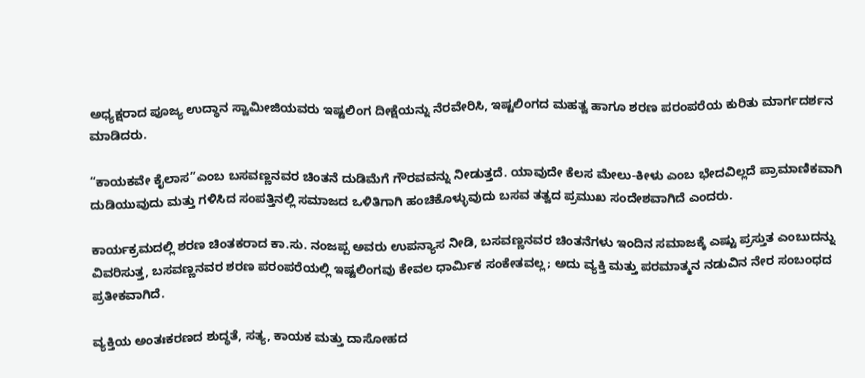ಅಧ್ಯಕ್ಷರಾದ ಪೂಜ್ಯ ಉದ್ಧಾನ ಸ್ವಾಮೀಜಿಯವರು ಇಷ್ಟಲಿಂಗ ದೀಕ್ಷೆಯನ್ನು ನೆರವೇರಿಸಿ, ಇಷ್ಟಲಿಂಗದ ಮಹತ್ವ ಹಾಗೂ ಶರಣ ಪರಂಪರೆಯ ಕುರಿತು ಮಾರ್ಗದರ್ಶನ ಮಾಡಿದರು.

“ಕಾಯಕವೇ ಕೈಲಾಸ”ಎಂಬ ಬಸವಣ್ಣನವರ ಚಿಂತನೆ ದುಡಿಮೆಗೆ ಗೌರವವನ್ನು ನೀಡುತ್ತದೆ. ಯಾವುದೇ ಕೆಲಸ ಮೇಲು-ಕೀಳು ಎಂಬ ಭೇದವಿಲ್ಲದೆ ಪ್ರಾಮಾಣಿಕವಾಗಿ ದುಡಿಯುವುದು ಮತ್ತು ಗಳಿಸಿದ ಸಂಪತ್ತಿನಲ್ಲಿ ಸಮಾಜದ ಒಳಿತಿಗಾಗಿ ಹಂಚಿಕೊಳ್ಳುವುದು ಬಸವ ತತ್ವದ ಪ್ರಮುಖ ಸಂದೇಶವಾಗಿದೆ ಎಂದರು.

ಕಾರ್ಯಕ್ರಮದಲ್ಲಿ ಶರಣ ಚಿಂತಕರಾದ ಕಾ.ಸು. ನಂಜಪ್ಪ ಅವರು ಉಪನ್ಯಾಸ ನೀಡಿ, ಬಸವಣ್ಣನವರ ಚಿಂತನೆಗಳು ಇಂದಿನ ಸಮಾಜಕ್ಕೆ ಎಷ್ಟು ಪ್ರಸ್ತುತ ಎಂಬುದನ್ನು ವಿವರಿಸುತ್ತ, ಬಸವಣ್ಣನವರ ಶರಣ ಪರಂಪರೆಯಲ್ಲಿ ಇಷ್ಟಲಿಂಗವು ಕೇವಲ ಧಾರ್ಮಿಕ ಸಂಕೇತವಲ್ಲ; ಅದು ವ್ಯಕ್ತಿ ಮತ್ತು ಪರಮಾತ್ಮನ ನಡುವಿನ ನೇರ ಸಂಬಂಧದ ಪ್ರತೀಕವಾಗಿದೆ.

ವ್ಯಕ್ತಿಯ ಅಂತಃಕರಣದ ಶುದ್ಧತೆ, ಸತ್ಯ, ಕಾಯಕ ಮತ್ತು ದಾಸೋಹದ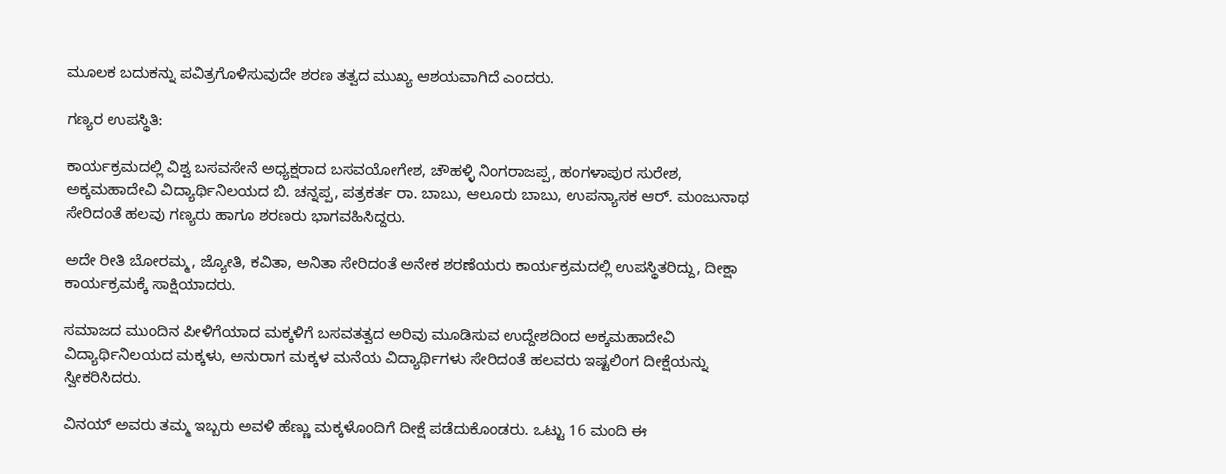ಮೂಲಕ ಬದುಕನ್ನು ಪವಿತ್ರಗೊಳಿಸುವುದೇ ಶರಣ ತತ್ವದ ಮುಖ್ಯ ಆಶಯವಾಗಿದೆ ಎಂದರು.

ಗಣ್ಯರ ಉಪಸ್ಥಿತಿ:

ಕಾರ್ಯಕ್ರಮದಲ್ಲಿ ವಿಶ್ವ ಬಸವಸೇನೆ ಅಧ್ಯಕ್ಷರಾದ ಬಸವಯೋಗೇಶ, ಚೌಹಳ್ಳಿ ನಿಂಗರಾಜಪ್ಪ, ಹಂಗಳಾಪುರ ಸುರೇಶ, ಅಕ್ಕಮಹಾದೇವಿ ವಿದ್ಯಾರ್ಥಿನಿಲಯದ ಬಿ. ಚನ್ನಪ್ಪ, ಪತ್ರಕರ್ತ ರಾ. ಬಾಬು, ಆಲೂರು ಬಾಬು, ಉಪನ್ಯಾಸಕ ಆರ್. ಮಂಜುನಾಥ ಸೇರಿದಂತೆ ಹಲವು ಗಣ್ಯರು ಹಾಗೂ ಶರಣರು ಭಾಗವಹಿಸಿದ್ದರು.

ಅದೇ ರೀತಿ ಬೋರಮ್ಮ, ಜ್ಯೋತಿ, ಕವಿತಾ, ಅನಿತಾ ಸೇರಿದಂತೆ ಅನೇಕ ಶರಣೆಯರು ಕಾರ್ಯಕ್ರಮದಲ್ಲಿ ಉಪಸ್ಥಿತರಿದ್ದು, ದೀಕ್ಷಾ ಕಾರ್ಯಕ್ರಮಕ್ಕೆ ಸಾಕ್ಷಿಯಾದರು.

ಸಮಾಜದ ಮುಂದಿನ ಪೀಳಿಗೆಯಾದ ಮಕ್ಕಳಿಗೆ ಬಸವತತ್ವದ ಅರಿವು ಮೂಡಿಸುವ ಉದ್ದೇಶದಿಂದ ಅಕ್ಕಮಹಾದೇವಿ ವಿದ್ಯಾರ್ಥಿನಿಲಯದ ಮಕ್ಕಳು, ಅನುರಾಗ ಮಕ್ಕಳ ಮನೆಯ ವಿದ್ಯಾರ್ಥಿಗಳು ಸೇರಿದಂತೆ ಹಲವರು ಇಷ್ಟಲಿಂಗ ದೀಕ್ಷೆಯನ್ನು ಸ್ವೀಕರಿಸಿದರು.

ವಿನಯ್ ಅವರು ತಮ್ಮ ಇಬ್ಬರು ಅವಳಿ ಹೆಣ್ಣು ಮಕ್ಕಳೊಂದಿಗೆ ದೀಕ್ಷೆ ಪಡೆದುಕೊಂಡರು. ಒಟ್ಟು 16 ಮಂದಿ ಈ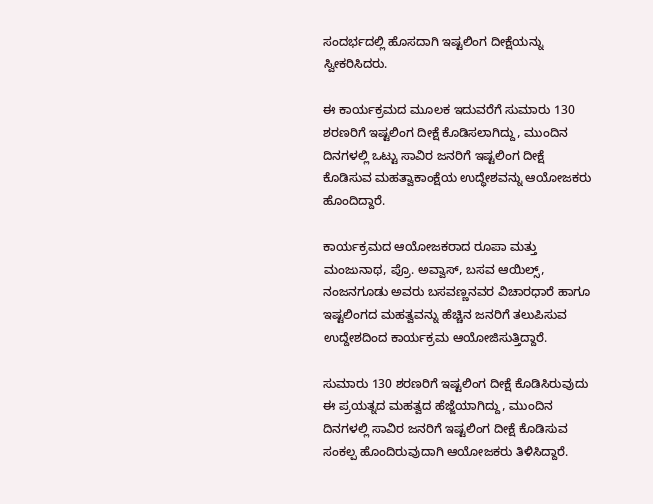ಸಂದರ್ಭದಲ್ಲಿ ಹೊಸದಾಗಿ ಇಷ್ಟಲಿಂಗ ದೀಕ್ಷೆಯನ್ನು ಸ್ವೀಕರಿಸಿದರು.

ಈ ಕಾರ್ಯಕ್ರಮದ ಮೂಲಕ ಇದುವರೆಗೆ ಸುಮಾರು 130 ಶರಣರಿಗೆ ಇಷ್ಟಲಿಂಗ ದೀಕ್ಷೆ ಕೊಡಿಸಲಾಗಿದ್ದು, ಮುಂದಿನ ದಿನಗಳಲ್ಲಿ ಒಟ್ಟು ಸಾವಿರ ಜನರಿಗೆ ಇಷ್ಟಲಿಂಗ ದೀಕ್ಷೆ ಕೊಡಿಸುವ ಮಹತ್ವಾಕಾಂಕ್ಷೆಯ ಉದ್ಧೇಶವನ್ನು ಆಯೋಜಕರು ಹೊಂದಿದ್ದಾರೆ.

ಕಾರ್ಯಕ್ರಮದ ಆಯೋಜಕರಾದ ರೂಪಾ ಮತ್ತು ಮಂಜುನಾಥ, ಪ್ರೊ. ಅವ್ವಾಸ್, ಬಸವ ಆಯಿಲ್ಸ್, ನಂಜನಗೂಡು ಅವರು ಬಸವಣ್ಣನವರ ವಿಚಾರಧಾರೆ ಹಾಗೂ ಇಷ್ಟಲಿಂಗದ ಮಹತ್ವವನ್ನು ಹೆಚ್ಚಿನ ಜನರಿಗೆ ತಲುಪಿಸುವ ಉದ್ದೇಶದಿಂದ ಕಾರ್ಯಕ್ರಮ ಆಯೋಜಿಸುತ್ತಿದ್ದಾರೆ.

ಸುಮಾರು 130 ಶರಣರಿಗೆ ಇಷ್ಟಲಿಂಗ ದೀಕ್ಷೆ ಕೊಡಿಸಿರುವುದು ಈ ಪ್ರಯತ್ನದ ಮಹತ್ವದ ಹೆಜ್ಜೆಯಾಗಿದ್ದು, ಮುಂದಿನ ದಿನಗಳಲ್ಲಿ ಸಾವಿರ ಜನರಿಗೆ ಇಷ್ಟಲಿಂಗ ದೀಕ್ಷೆ ಕೊಡಿಸುವ ಸಂಕಲ್ಪ ಹೊಂದಿರುವುದಾಗಿ ಆಯೋಜಕರು ತಿಳಿಸಿದ್ದಾರೆ.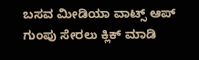ಬಸವ ಮೀಡಿಯಾ ವಾಟ್ಸ್ ಆಪ್ ಗುಂಪು ಸೇರಲು ಕ್ಲಿಕ್ ಮಾಡಿ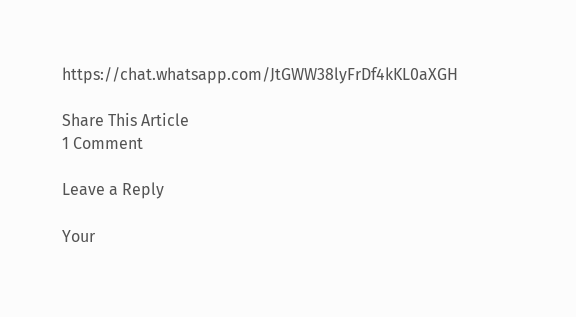https://chat.whatsapp.com/JtGWW38lyFrDf4kKL0aXGH

Share This Article
1 Comment

Leave a Reply

Your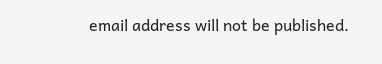email address will not be published.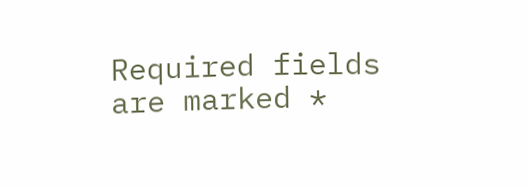Required fields are marked *